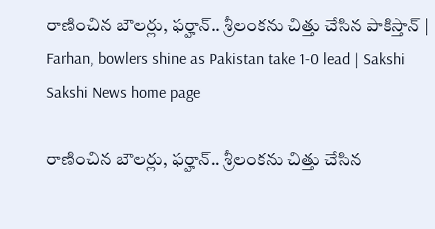రాణించిన బౌలర్లు, ఫర్హాన్‌.. శ్రీలంకను చిత్తు చేసిన పాకిస్తాన్‌ | Farhan, bowlers shine as Pakistan take 1-0 lead | Sakshi
Sakshi News home page

రాణించిన బౌలర్లు, ఫర్హాన్‌.. శ్రీలంకను చిత్తు చేసిన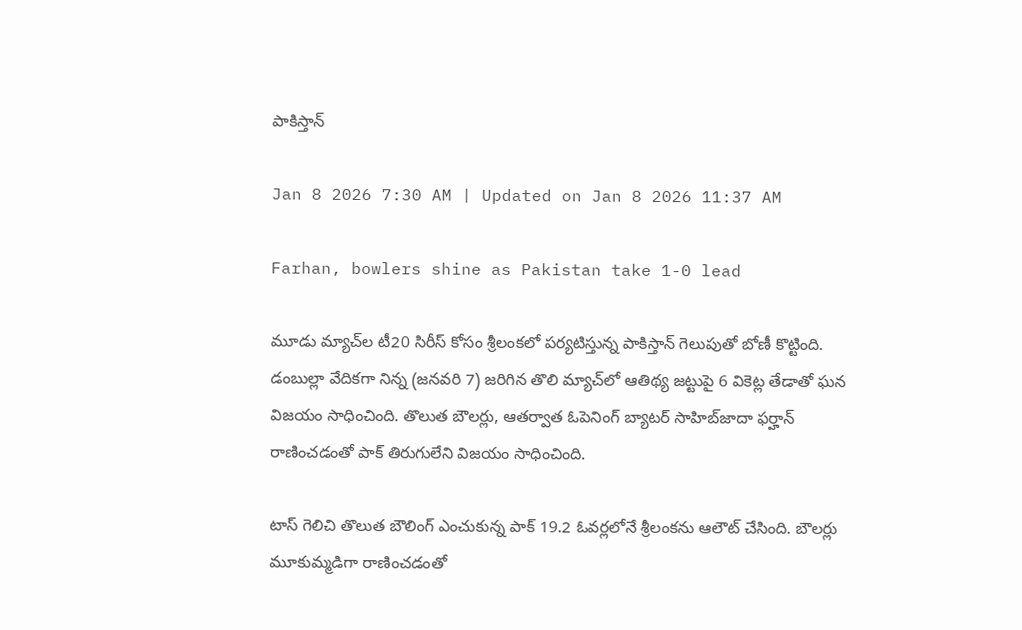పాకిస్తాన్‌

Jan 8 2026 7:30 AM | Updated on Jan 8 2026 11:37 AM

Farhan, bowlers shine as Pakistan take 1-0 lead

మూడు మ్యాచ్‌ల టీ20 సిరీస్‌ కోసం శ్రీలంకలో పర్యటిస్తున్న పాకిస్తాన్‌ గెలుపుతో బోణీ కొట్టింది. డంబుల్లా వేదికగా నిన్న (జనవరి 7) జరిగిన తొలి మ్యాచ్‌లో ఆతిథ్య జట్టుపై 6 వికెట్ల తేడాతో ఘన విజయం సాధించింది. తొలుత బౌలర్లు, ఆతర్వాత ఓపెనింగ్‌ బ్యాటర్‌ సాహిబ్‌జాదా ఫర్హాన్‌ రాణించడంతో పాక్‌ తిరుగులేని విజయం సాధించింది.

టాస్‌ గెలిచి తొలుత బౌలింగ్‌ ఎంచుకున్న పాక్‌ 19.2 ఓవర్లలోనే శ్రీలంకను ఆలౌట్‌ చేసింది. బౌలర్లు మూకుమ్మడిగా రాణించడంతో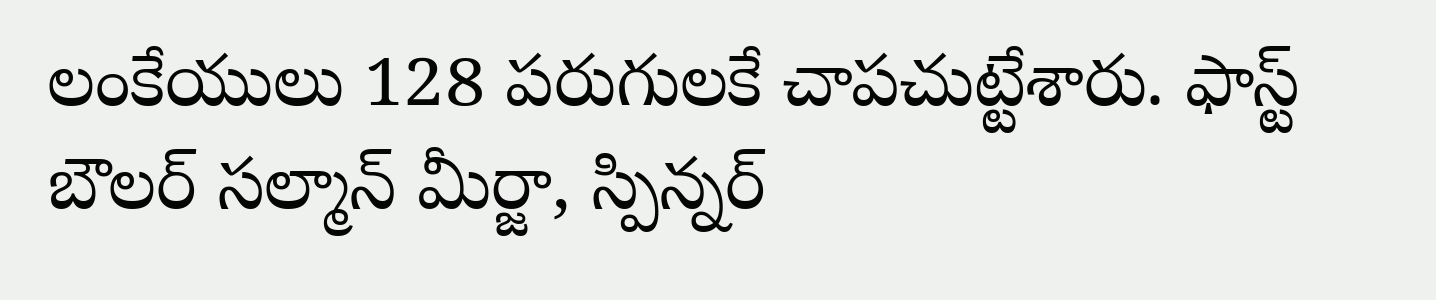లంకేయులు 128 పరుగులకే చాపచుట్టేశారు. ఫాస్ట్‌ బౌలర్‌ సల్మాన్‌ మీర్జా, స్పిన్నర్‌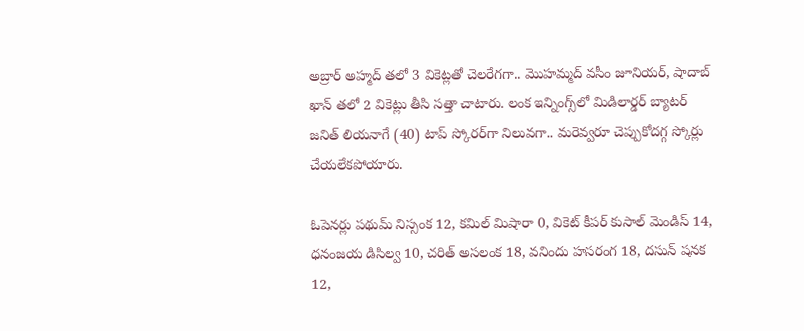అబ్రార్‌ అహ్మద్‌ తలో 3 వికెట్లతో చెలరేగగా.. మొహమ్మద్‌ వసీం జూనియర్‌, షాదాబ్‌ ఖాన్‌ తలో 2 వికెట్లు తీసి సత్తా చాటారు. లంక ఇన్నింగ్స్‌లో మిడిలార్డర్‌ బ్యాటర్‌ జనిత్‌ లియనాగే (40) టాప్‌ స్కోరర్‌గా నిలువగా.. మరెవ్వరూ చెప్పుకోదగ్గ స్కోర్లు చేయలేకపోయారు.

ఓపెనర్లు పథుమ్‌ నిస్సంక 12, కమిల్‌ మిషారా 0, వికెట్‌ కీపర్‌ కుసాల్‌ మెండిస్‌ 14, ధనంజయ డిసిల్వ 10, చరిత్‌ అసలంక 18, వనిందు హసరంగ 18, దసున్‌ షనక 12,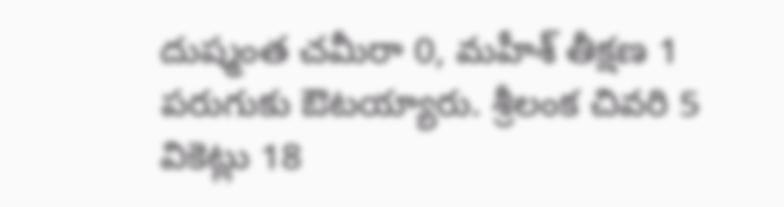దుష్మంత చమీరా 0, మహీశ్‌ తీక్షణ 1 పరుగుకు ఔటయ్యారు. శ్రీలంక చివరి 5 వికెట్లు 18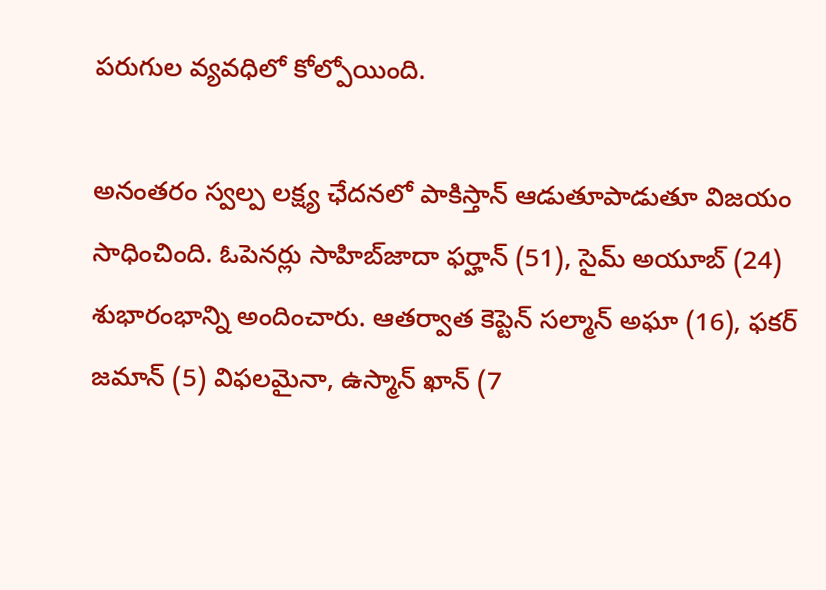పరుగుల వ్యవధిలో కోల్పోయింది.

అనంతరం స్వల్ప లక్ష్య ఛేదనలో పాకిస్తాన్‌ ఆడుతూపాడుతూ విజయం సాధించింది. ఓపెనర్లు సాహిబ్‌జాదా ఫర్హాన్‌ (51), సైమ్‌ అయూబ్‌ (24) శుభారంభాన్ని అందించారు. ఆతర్వాత కెప్టెన్‌ సల్మాన్‌ అఘా (16), ఫకర్‌ జమాన్‌ (5) విఫలమైనా, ఉస్మాన్‌ ఖాన్‌ (7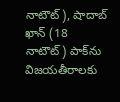నాటౌట్‌), షాదాబ్‌ ఖాన్‌ (18 నాటౌట్‌) పాక్‌ను విజయతీరాలకు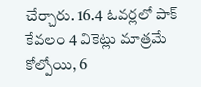చేర్చారు. 16.4 ఓవర్లలో పాక్‌ కేవలం 4 వికెట్లు మాత్రమే కోల్పోయి, 6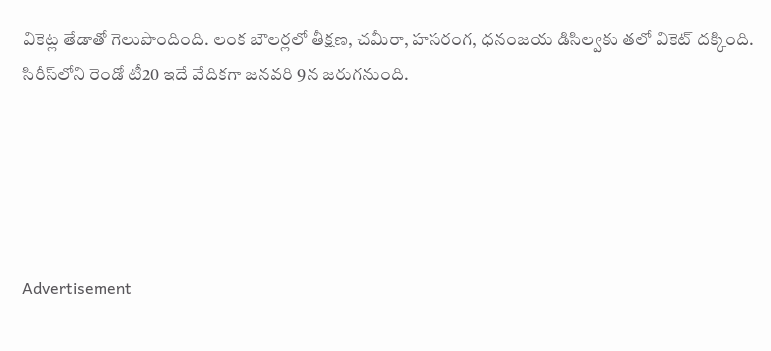వికెట్ల తేడాతో గెలుపొందింది. లంక బౌలర్లలో తీక్షణ, చమీరా, హసరంగ, ధనంజయ డిసిల్వకు తలో వికెట్‌ దక్కింది. సిరీస్‌లోని రెండో టీ20 ఇదే వేదికగా జనవరి 9న జరుగనుంది.





Advertisement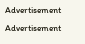Advertisement
Advertisement